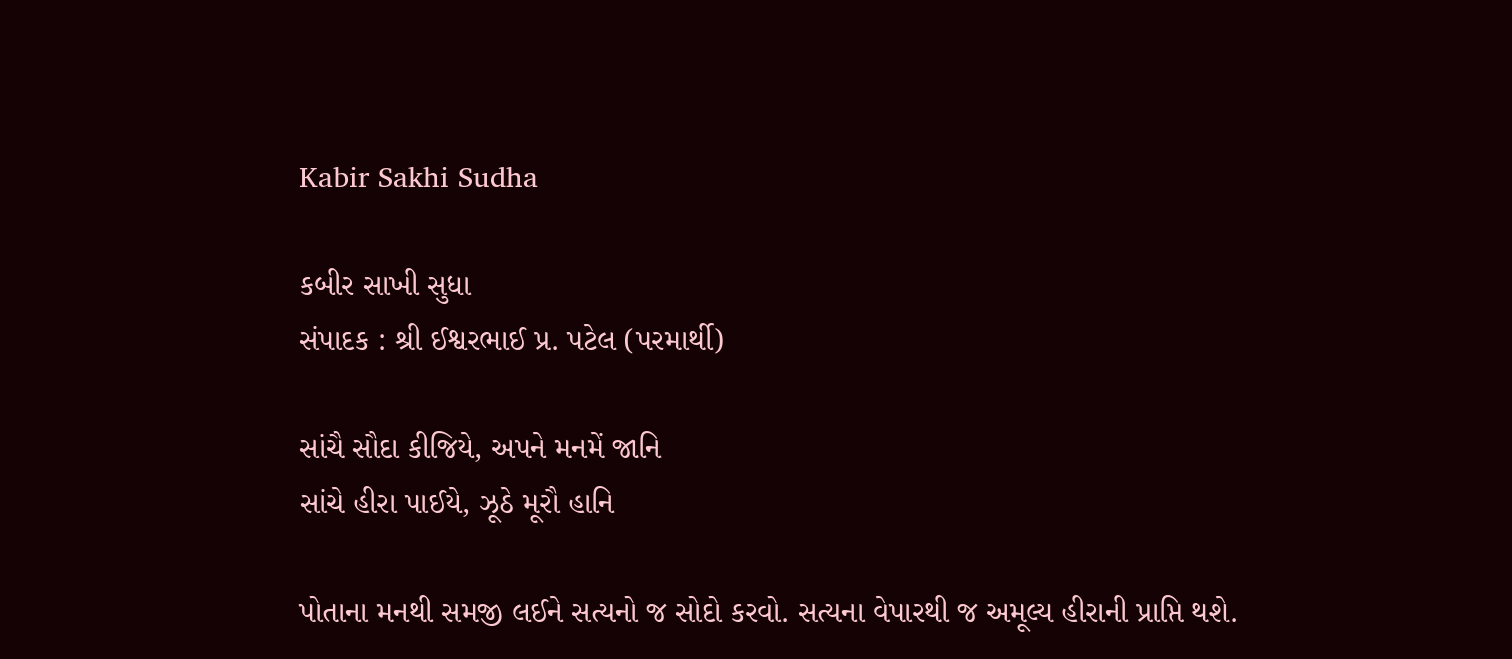Kabir Sakhi Sudha

કબીર સાખી સુધા
સંપાદક : શ્રી ઈશ્વરભાઈ પ્ર. પટેલ (પરમાર્થી)

સાંચૈ સૌદા કીજિયે, અપને મનમેં જાનિ
સાંચે હીરા પાઈયે, ઝૂઠે મૂરૌ હાનિ

પોતાના મનથી સમજી લઈને સત્યનો જ સોદો કરવો. સત્યના વેપારથી જ અમૂલ્ય હીરાની પ્રાપ્તિ થશે.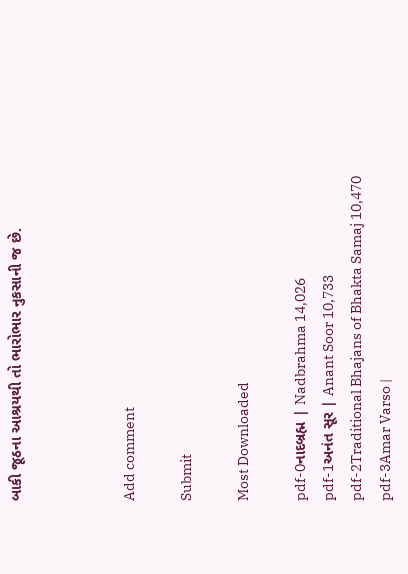બાકી જૂઠના આશ્રયથી તો ભારોભાર નુકસાની જ છે.



Add comment

Submit

Most Downloaded

pdf-0નાદબ્રહ્મ | Nadbrahma 14,026
pdf-1અનંત સૂર | Anant Soor 10,733
pdf-2Traditional Bhajans of Bhakta Samaj 10,470
pdf-3Amar Varso |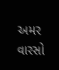અમર વારસો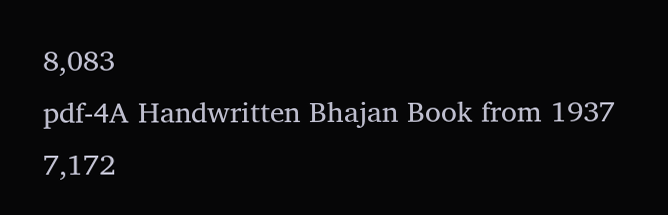8,083
pdf-4A Handwritten Bhajan Book from 1937 7,172